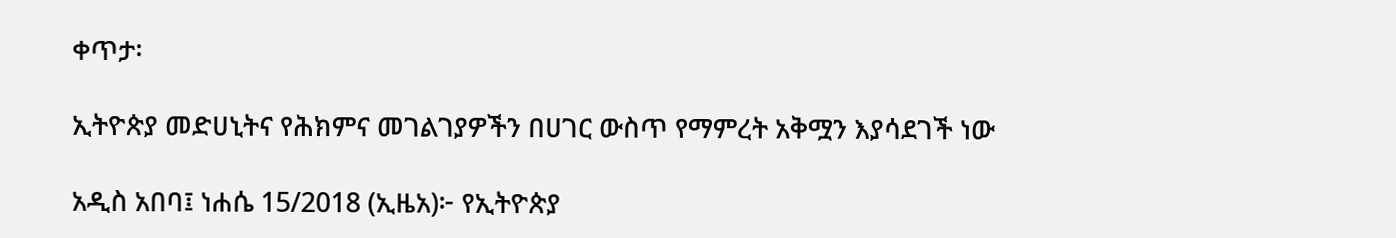ቀጥታ፡

ኢትዮጵያ መድሀኒትና የሕክምና መገልገያዎችን በሀገር ውስጥ የማምረት አቅሟን እያሳደገች ነው

አዲስ አበባ፤ ነሐሴ 15/2018 (ኢዜአ)፦ የኢትዮጵያ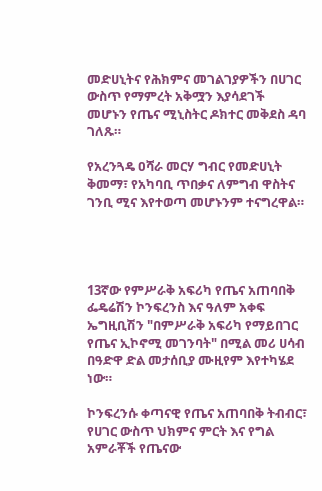መድሀኒትና የሕክምና መገልገያዎችን በሀገር ውስጥ የማምረት አቅሟን እያሳደገች መሆኑን የጤና ሚኒስትር ዶክተር መቅደስ ዳባ ገለጹ።

የአረንጓዴ ዐሻራ መርሃ ግብር የመድሀኒት ቅመማ፣ የአካባቢ ጥበቃና ለምግብ ዋስትና ገንቢ ሚና እየተወጣ መሆኑንም ተናግረዋል።




13ኛው የምሥራቅ አፍሪካ የጤና አጠባበቅ ፌዴሬሽን ኮንፍረንስ እና ዓለም አቀፍ ኤግዚቢሽን "በምሥራቅ አፍሪካ የማይበገር የጤና ኢኮኖሚ መገንባት" በሚል መሪ ሀሳብ በዓድዋ ድል መታሰቢያ ሙዚየም እየተካሄደ ነው።

ኮንፍረንሱ ቀጣናዊ የጤና አጠባበቅ ትብብር፣ የሀገር ውስጥ ህክምና ምርት እና የግል አምራቾች የጤናው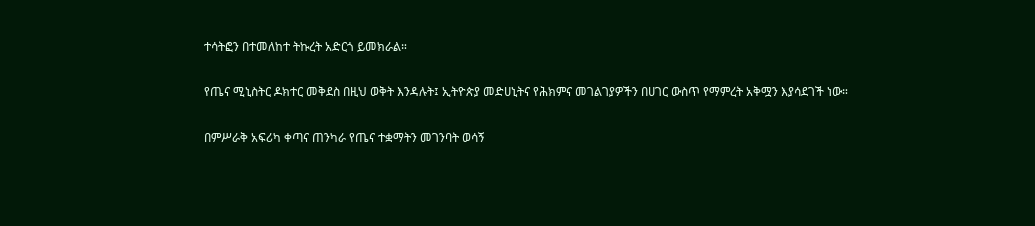ተሳትፎን በተመለከተ ትኩረት አድርጎ ይመክራል።

የጤና ሚኒስትር ዶክተር መቅደስ በዚህ ወቅት እንዳሉት፤ ኢትዮጵያ መድሀኒትና የሕክምና መገልገያዎችን በሀገር ውስጥ የማምረት አቅሟን እያሳደገች ነው።

በምሥራቅ አፍሪካ ቀጣና ጠንካራ የጤና ተቋማትን መገንባት ወሳኝ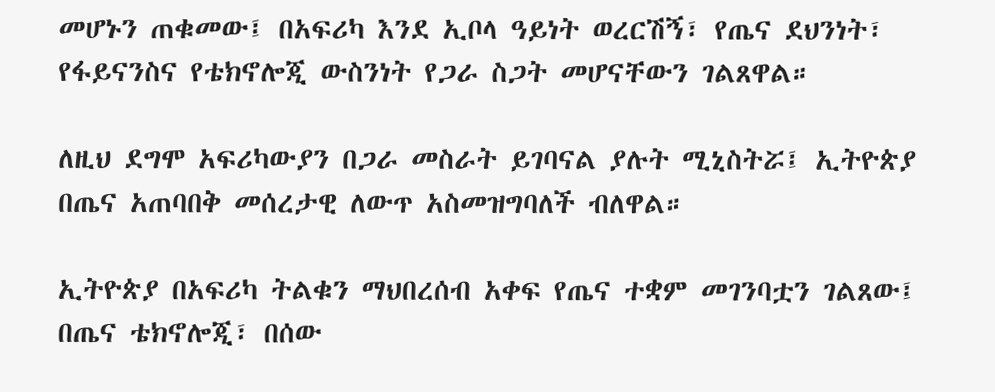መሆኑን ጠቁመው፤ በአፍሪካ እንደ ኢቦላ ዓይነት ወረርሽኝ፣ የጤና ደህንነት፣ የፋይናንስና የቴክኖሎጂ ውስንነት የጋራ ስጋት መሆናቸውን ገልጸዋል።

ለዚህ ደግሞ አፍሪካውያን በጋራ መስራት ይገባናል ያሉት ሚኒስትሯ፤ ኢትዮጵያ በጤና አጠባበቅ መሰረታዊ ለውጥ አስመዝግባለች ብለዋል።

ኢትዮጵያ በአፍሪካ ትልቁን ማህበረሰብ አቀፍ የጤና ተቋም መገንባቷን ገልጸው፤ በጤና ቴክኖሎጂ፣ በሰው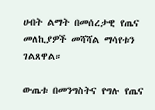ሀብት ልማት በመሰረታዊ የጤና መለኪያዎች መሻሻል ማሳየቱን ገልጸዋል።

ውጤቱ በመንግስትና የግሉ የጤና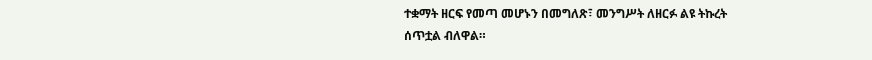ተቋማት ዘርፍ የመጣ መሆኑን በመግለጽ፣ መንግሥት ለዘርፉ ልዩ ትኩረት ሰጥቷል ብለዋል።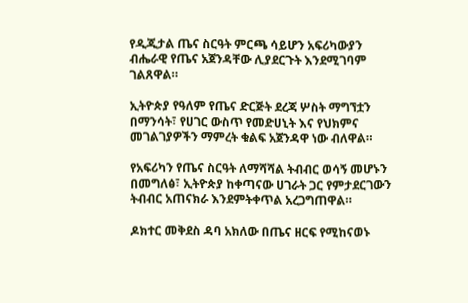የዲጂታል ጤና ስርዓት ምርጫ ሳይሆን አፍሪካውያን ብሔራዊ የጤና አጀንዳቸው ሊያደርጉት እንደሚገባም ገልጸዋል።

ኢትዮጵያ የዓለም የጤና ድርጅት ደረጃ ሦስት ማግኘቷን በማንሳት፣ የሀገር ውስጥ የመድሀኒት እና የህክምና መገልገያዎችን ማምረት ቁልፍ አጀንዳዋ ነው ብለዋል።

የአፍሪካን የጤና ስርዓት ለማሻሻል ትብብር ወሳኝ መሆኑን በመግለፅ፣ ኢትዮጵያ ከቀጣናው ሀገራት ጋር የምታደርገውን ትብብር አጠናክራ እንደምትቀጥል አረጋግጠዋል።

ዶክተር መቅደስ ዳባ አክለው በጤና ዘርፍ የሚከናወኑ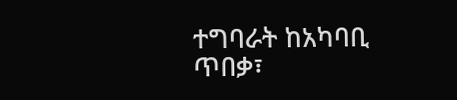ተግባራት ከአካባቢ ጥበቃ፣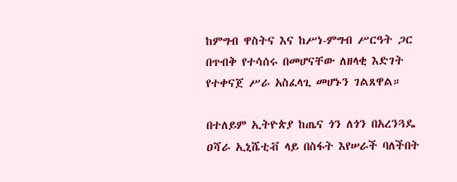ከምግብ ዋስትና እና ከሥነ-ምግብ ሥርዓት ጋር በጥብቅ የተሳሰሩ በመሆናቸው ለዘላቂ እድገት የተቀናጀ ሥራ አስፈላጊ መሆኑን ገልጸዋል።

በተለይም ኢትዮጵያ ከጤና ጎን ለጎን በአረንጓዴ ዐሻራ ኢኒሼቲቭ ላይ በስፋት እየሠራች ባለችበት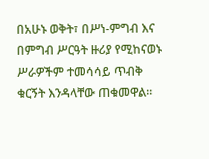በአሁኑ ወቅት፣ በሥነ-ምግብ እና በምግብ ሥርዓት ዙሪያ የሚከናወኑ ሥራዎችም ተመሳሳይ ጥብቅ ቁርኝት እንዳላቸው ጠቁመዋል።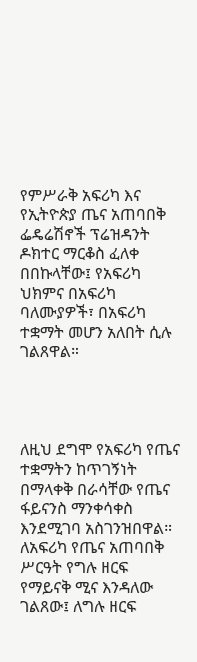የምሥራቅ አፍሪካ እና የኢትዮጵያ ጤና አጠባበቅ ፌዴሬሽኖች ፕሬዝዳንት ዶክተር ማርቆስ ፈለቀ በበኩላቸው፤ የአፍሪካ ህክምና በአፍሪካ ባለሙያዎች፣ በአፍሪካ ተቋማት መሆን አለበት ሲሉ ገልጸዋል።




ለዚህ ደግሞ የአፍሪካ የጤና ተቋማትን ከጥገኝነት በማላቀቅ በራሳቸው የጤና ፋይናንስ ማንቀሳቀስ እንደሚገባ አስገንዝበዋል።
ለአፍሪካ የጤና አጠባበቅ ሥርዓት የግሉ ዘርፍ የማይናቅ ሚና እንዳለው ገልጸው፤ ለግሉ ዘርፍ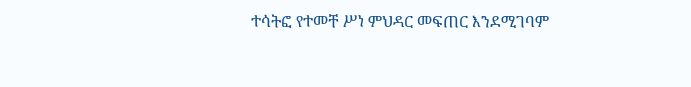ተሳትፎ የተመቸ ሥነ ምህዳር መፍጠር እንደሚገባም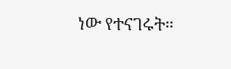ነው የተናገሩት።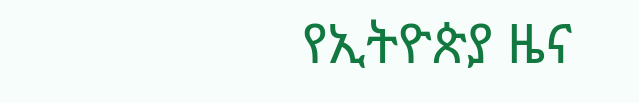የኢትዮጵያ ዜና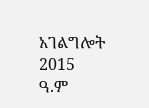አገልግሎት
2015
ዓ.ም